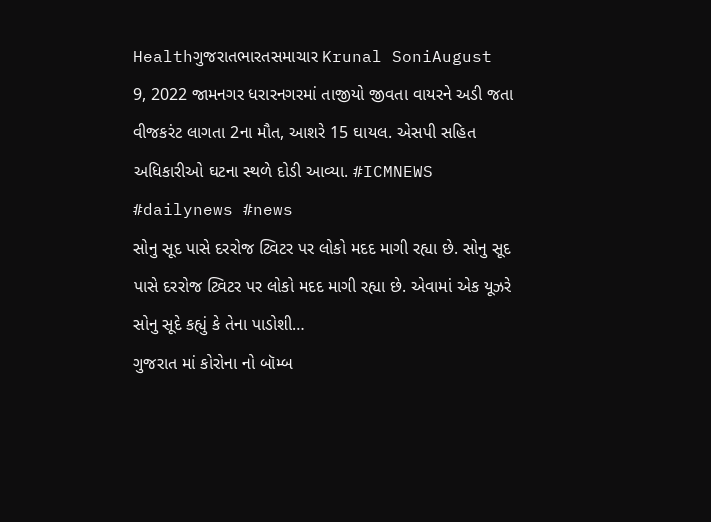Healthગુજરાતભારતસમાચાર Krunal SoniAugust 9, 2022 જામનગર ધરારનગરમાં તાજીયો જીવતા વાયરને અડી જતા વીજકરંટ લાગતા 2ના મૌત, આશરે 15 ઘાયલ. એસપી સહિત અધિકારીઓ ઘટના સ્થળે દોડી આવ્યા. #ICMNEWS #dailynews #news
સોનુ સૂદ પાસે દરરોજ ટ્વિટર પર લોકો મદદ માગી રહ્યા છે. સોનુ સૂદ પાસે દરરોજ ટ્વિટર પર લોકો મદદ માગી રહ્યા છે. એવામાં એક યૂઝરે સોનુ સૂદે કહ્યું કે તેના પાડોશી…
ગુજરાત માં કોરોના નો બૉમ્બ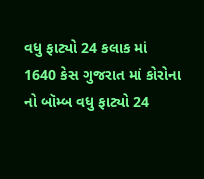વધુ ફાટ્યો 24 કલાક માં 1640 કેસ ગુજરાત માં કોરોના નો બૉમ્બ વધુ ફાટ્યો 24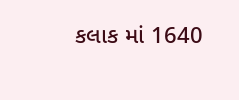કલાક માં 1640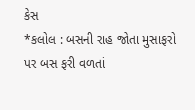કેસ
*કલોલ : બસની રાહ જોતા મુસાફરો પર બસ ફરી વળતાં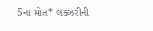5ના મોત* લક્ઝરીની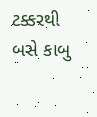ટક્કરથી બસે કાબુ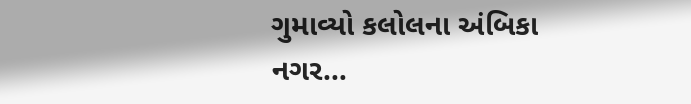ગુમાવ્યો કલોલના અંબિકા નગર…